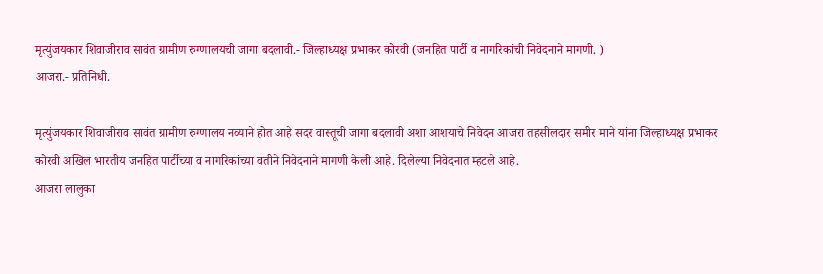मृत्युंजयकार शिवाजीराव सावंत ग्रामीण रुग्णालयची जागा बदलावी.- जिल्हाध्यक्ष प्रभाकर कोरवी (जनहित पार्टी व नागरिकांची निवेदनाने मागणी. )
आजरा.- प्रतिनिधी.

मृत्युंजयकार शिवाजीराव सावंत ग्रामीण रुग्णालय नव्याने होत आहे सदर वास्तूची जागा बदलावी अशा आशयाचे निवेदन आजरा तहसीलदार समीर माने यांना जिल्हाध्यक्ष प्रभाकर कोरवी अखिल भारतीय जनहित पार्टीच्या व नागरिकांच्या वतीने निवेदनाने मागणी केली आहे. दिलेल्या निवेदनात म्हटले आहे.
आजरा लालुका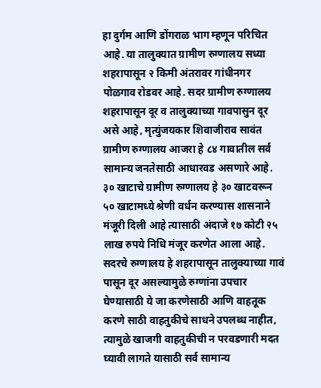हा दुर्गम आणि डोंगराळ भाग म्हणून परिचित आहे. या तालुक्यात ग्रामीण रुग्णालय सध्या शहरापासून २ किमी अंतरावर गांधीनगर पोळगाव रोडवर आहे. सदर ग्रामीण रुग्णालय शहरापासून दूर व तालुक्याच्या गावपासुन दूर असे आहे, मृत्युंजयकार शिवाजीराव सावंत ग्रामीण रुग्णालय आजरा हे ८४ गावातील सर्व सामान्य जनतेसाठी आधारवड असणारे आहे. ३० खाटाचे ग्रामीण रुग्णालय हे ३० खाटवरून ५० खाटामध्ये श्रेणी वर्धन करण्यास शासनाने मंजूरी दिली आहे त्यासाठी अंदाजे १७ कोटी २५ लाख रुपये निधि मंजूर करणेत आला आहे. सदरचे रुग्णालय हे शहरापासून तालुक्याच्या गावं पासून दूर असल्यामुळे रुग्णांना उपचार घेण्यासाठी ये जा करणेसाठी आणि वाहतूक करणे साठी वाहतुकीचे साधने उपलब्ध नाहीत, त्यामुळे खाजगी वाहतुकीची न परवडणारी मदत घ्यावी लागते यासाठी सर्व सामान्य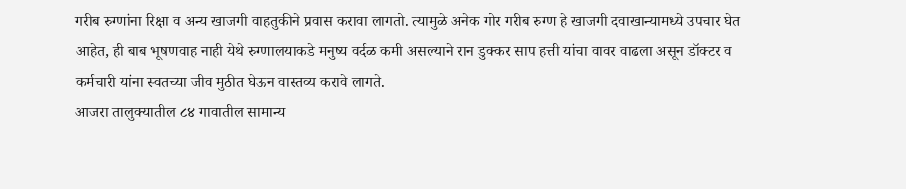गरीब रुग्णांना रिक्षा व अन्य खाजगी वाहतुकीने प्रवास करावा लागतो. त्यामुळे अनेक गोर गरीब रुग्ण हे खाजगी दवाखान्यामध्ये उपचार घेत आहेत, ही बाब भूषणवाह नाही येथे रुग्णालयाकडे मनुष्य वर्दळ कमी असल्याने रान डुक्कर साप हत्ती यांचा वावर वाढला असून डॉक्टर व कर्मचारी यांना स्वतच्या जीव मुठीत घेऊन वास्तव्य करावे लागते.
आजरा तालुक्यातील ८४ गावातील सामान्य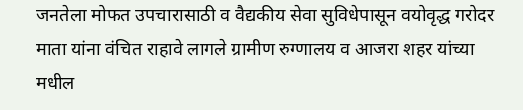जनतेला मोफत उपचारासाठी व वैद्यकीय सेवा सुविधेपासून वयोवृद्ध गरोदर माता यांना वंचित राहावे लागले ग्रामीण रुग्णालय व आजरा शहर यांच्या मधील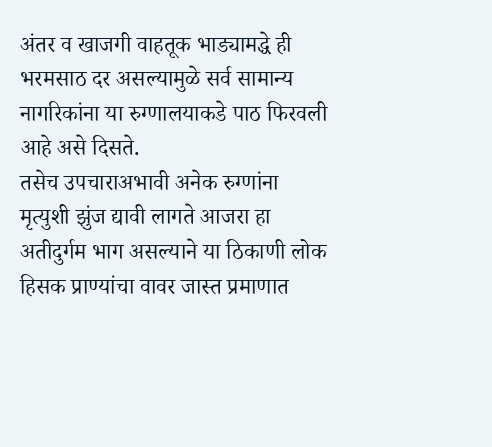अंतर व खाजगी वाहतूक भाड्यामद्धे ही भरमसाठ दर असल्यामुळे सर्व सामान्य नागरिकांना या रुग्णालयाकडे पाठ फिरवली आहे असे दिसते.
तसेच उपचाराअभावी अनेक रुग्णांना मृत्युशी झुंज द्यावी लागते आजरा हा अतीदुर्गम भाग असल्याने या ठिकाणी लोक हिसक प्राण्यांचा वावर जास्त प्रमाणात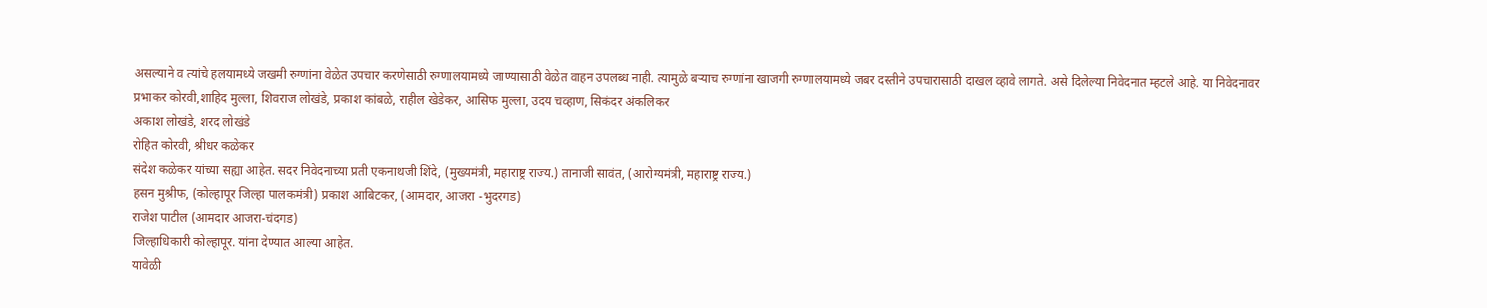असल्याने व त्यांचे हलयामध्ये जखमी रुग्णांना वेळेत उपचार करणेसाठी रुग्णालयामध्ये जाण्यासाठी वेळेत वाहन उपलब्ध नाही. त्यामुळे बऱ्याच रुग्णांना खाजगी रुग्णालयामध्ये जबर दस्तीने उपचारासाठी दाखल व्हावे लागते. असे दिलेल्या निवेदनात म्हटले आहे. या निवेदनावर प्रभाकर कोरवी,शाहिद मुल्ला, शिवराज लोखंडे, प्रकाश कांबळे, राहील खेडेकर, आसिफ मुल्ला, उदय चव्हाण, सिकंदर अंकलिकर
अकाश लोखंडे, शरद लोखंडे
रोहित कोरवी, श्रीधर कळेकर
संदेश कळेकर यांच्या सह्या आहेत. सदर निवेदनाच्या प्रती एकनाथजी शिंदे, (मुख्यमंत्री, महाराष्ट्र राज्य.) तानाजी सावंत, (आरोग्यमंत्री, महाराष्ट्र राज्य.)
हसन मुश्रीफ, (कोल्हापूर जिल्हा पालकमंत्री) प्रकाश आबिटकर, (आमदार, आजरा -भुदरगड)
राजेश पाटील (आमदार आजरा-चंदगड)
जिल्हाधिकारी कोल्हापूर. यांना देण्यात आल्या आहेत.
यावेळी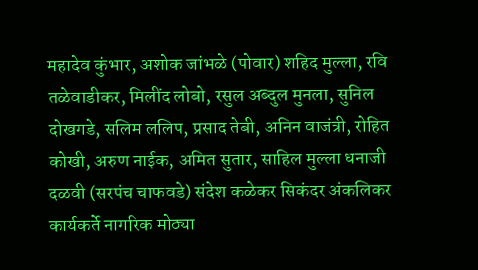महादेव कुंभार, अशोक जांभळे (पोवार) शहिद मुल्ला, रवि तळेवाडीकर, मिलींद लोबो, रसुल अब्दुल मुनला, सुनिल दोखगडे, सलिम ललिप, प्रसाद तेबी, अनिन वाजंत्री, रोहित कोखी, अरुण नाईक, अमित सुतार, साहिल मुल्ला धनाजी दळवी (सरपंच चाफवडे) संदेश कळेकर सिकंदर अंकलिकर कार्यकर्ते नागरिक मोठ्या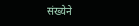संख्येने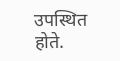उपस्थित होते.